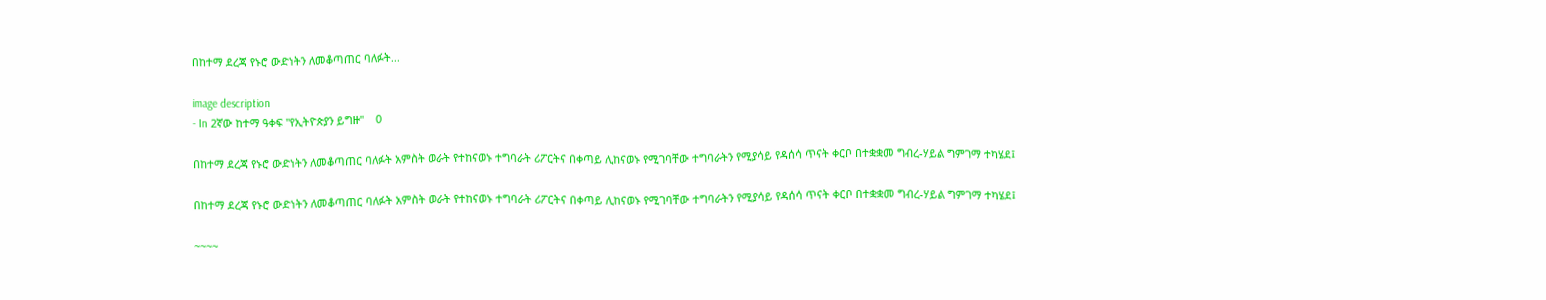በከተማ ደረጃ የኑሮ ውድነትን ለመቆጣጠር ባለፉት...

image description
- In 2ኛው ከተማ ዓቀፍ "የኢትዮጵያን ይግዙ"    0

በከተማ ደረጃ የኑሮ ውድነትን ለመቆጣጠር ባለፉት አምስት ወራት የተከናወኑ ተግባራት ሪፖርትና በቀጣይ ሊከናወኑ የሚገባቸው ተግባራትን የሚያሳይ የዳሰሳ ጥናት ቀርቦ በተቋቋመ ግብረ-ሃይል ግምገማ ተካሄደ፤

በከተማ ደረጃ የኑሮ ውድነትን ለመቆጣጠር ባለፉት አምስት ወራት የተከናወኑ ተግባራት ሪፖርትና በቀጣይ ሊከናወኑ የሚገባቸው ተግባራትን የሚያሳይ የዳሰሳ ጥናት ቀርቦ በተቋቋመ ግብረ-ሃይል ግምገማ ተካሄደ፤

~~~~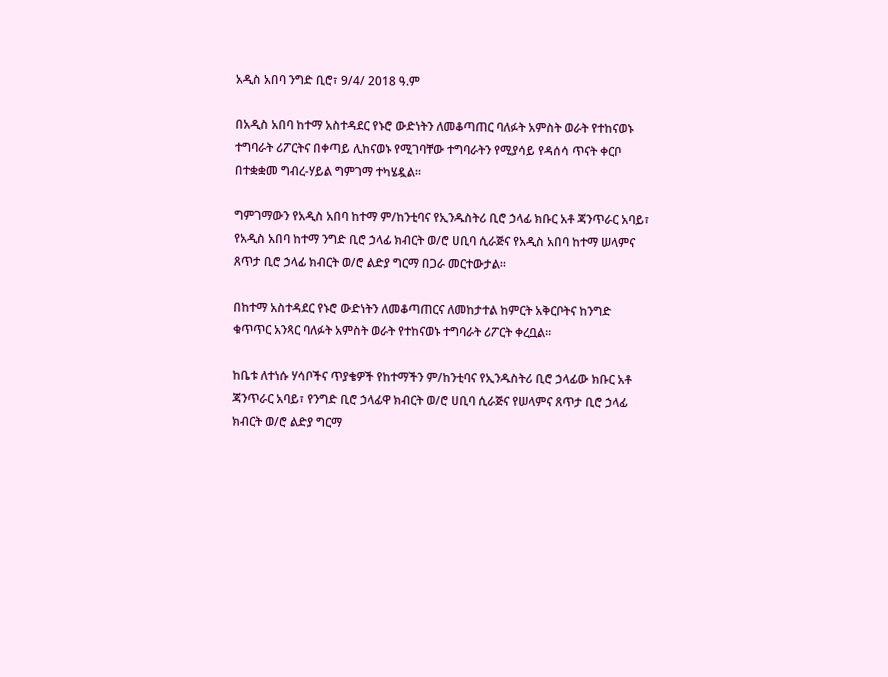አዲስ አበባ ንግድ ቢሮ፣ 9/4/ 2018 ዓ.ም

በአዲስ አበባ ከተማ አስተዳደር የኑሮ ውድነትን ለመቆጣጠር ባለፉት አምስት ወራት የተከናወኑ ተግባራት ሪፖርትና በቀጣይ ሊከናወኑ የሚገባቸው ተግባራትን የሚያሳይ የዳሰሳ ጥናት ቀርቦ በተቋቋመ ግብረ-ሃይል ግምገማ ተካሄዷል።

ግምገማውን የአዲስ አበባ ከተማ ም/ከንቲባና የኢንዱስትሪ ቢሮ ኃላፊ ክቡር አቶ ጃንጥራር አባይ፣ የአዲስ አበባ ከተማ ንግድ ቢሮ ኃላፊ ክብርት ወ/ሮ ሀቢባ ሲራጅና የአዲስ አበባ ከተማ ሠላምና ጸጥታ ቢሮ ኃላፊ ክብርት ወ/ሮ ልድያ ግርማ በጋራ መርተውታል።

በከተማ አስተዳደር የኑሮ ውድነትን ለመቆጣጠርና ለመከታተል ከምርት አቅርቦትና ከንግድ ቁጥጥር አንጻር ባለፉት አምስት ወራት የተከናወኑ ተግባራት ሪፖርት ቀረቧል።

ከቤቱ ለተነሱ ሃሳቦችና ጥያቄዎች የከተማችን ም/ከንቲባና የኢንዱስትሪ ቢሮ ኃላፊው ክቡር አቶ ጃንጥራር አባይ፣ የንግድ ቢሮ ኃላፊዋ ክብርት ወ/ሮ ሀቢባ ሲራጅና የሠላምና ጸጥታ ቢሮ ኃላፊ ክብርት ወ/ሮ ልድያ ግርማ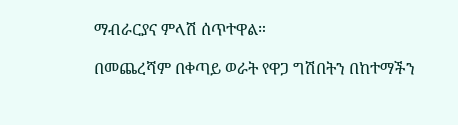ማብራርያና ምላሽ ሰጥተዋል።

በመጨረሻም በቀጣይ ወራት የዋጋ ግሽበትን በከተማችን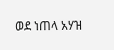ወደ ነጠላ አሃዝ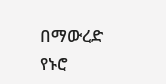በማውረድ የኑሮ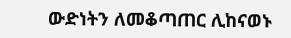ውድነትን ለመቆጣጠር ሊከናወኑ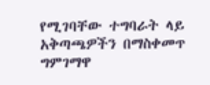የሚገባቸው ተግባራት ላይ አቅጣጫዎችን በማስቀመጥ ግምገማዋ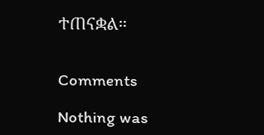ተጠናቋል።


Comments

Nothing was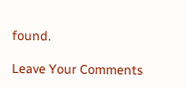found.

Leave Your Comments